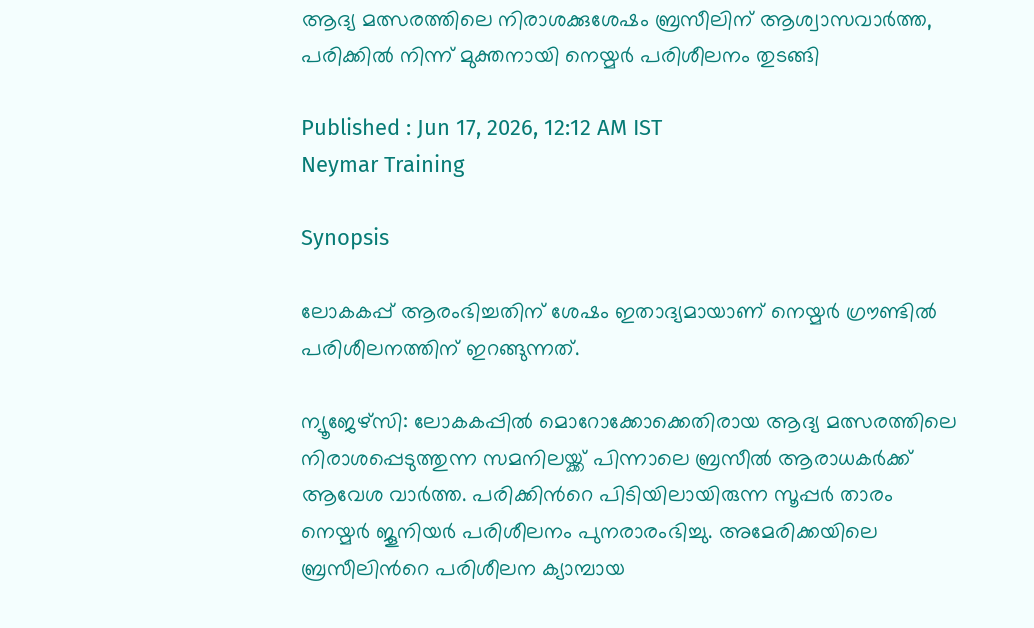ആദ്യ മത്സരത്തിലെ നിരാശക്കുശേഷം ബ്രസീലിന് ആശ്വാസവാര്‍ത്ത, പരിക്കിൽ നിന്ന് മുക്തനായി നെയ്മർ പരിശീലനം തുടങ്ങി

Published : Jun 17, 2026, 12:12 AM IST
Neymar Training

Synopsis

ലോകകപ്പ് ആരംഭിച്ചതിന് ശേഷം ഇതാദ്യമായാണ് നെയ്മർ ഗ്രൗണ്ടിൽ പരിശീലനത്തിന് ഇറങ്ങുന്നത്.

ന്യൂജേഴ്സി: ലോകകപ്പിൽ മൊറോക്കോക്കെതിരായ ആദ്യ മത്സരത്തിലെ നിരാശപ്പെടുത്തുന്ന സമനിലയ്ക്ക് പിന്നാലെ ബ്രസീൽ ആരാധകർക്ക് ആവേശ വാർത്ത. പരിക്കിന്‍റെ പിടിയിലായിരുന്ന സൂപ്പർ താരം നെയ്മർ ജൂനിയർ പരിശീലനം പുനരാരംഭിച്ചു. അമേരിക്കയിലെ ബ്രസീലിന്‍റെ പരിശീലന ക്യാമ്പായ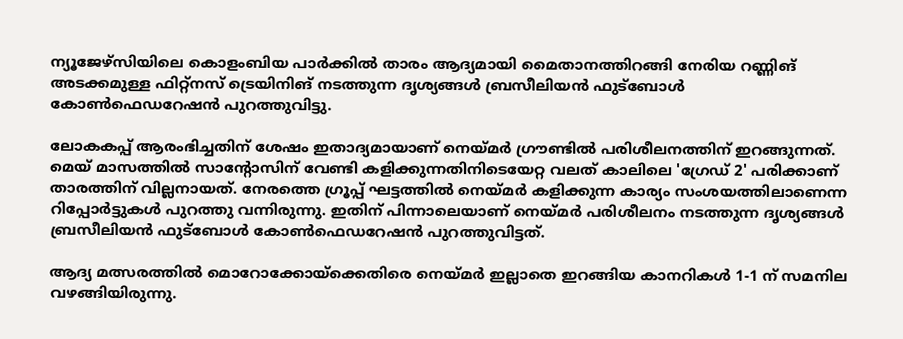ന്യൂജേഴ്സിയിലെ കൊളംബിയ പാർക്കിൽ താരം ആദ്യമായി മൈതാനത്തിറങ്ങി നേരിയ റണ്ണിങ് അടക്കമുള്ള ഫിറ്റ്‌നസ് ട്രെയിനിങ് നടത്തുന്ന ദൃശ്യങ്ങൾ ബ്രസീലിയൻ ഫുട്ബോൾ കോൺഫെഡറേഷൻ പുറത്തുവിട്ടു.

ലോകകപ്പ് ആരംഭിച്ചതിന് ശേഷം ഇതാദ്യമായാണ് നെയ്മർ ഗ്രൗണ്ടിൽ പരിശീലനത്തിന് ഇറങ്ങുന്നത്. മെയ് മാസത്തിൽ സാന്‍റോസിന് വേണ്ടി കളിക്കുന്നതിനിടെയേറ്റ വലത് കാലിലെ 'ഗ്രേഡ് 2' പരിക്കാണ് താരത്തിന് വില്ലനായത്. നേരത്തെ ഗ്രൂപ്പ് ഘട്ടത്തിൽ നെയ്മര്‍ കളിക്കുന്ന കാര്യം സംശയത്തിലാണെന്ന റിപ്പോര്‍ട്ടുകള്‍ പുറത്തു വന്നിരുന്നു. ഇതിന് പിന്നാലെയാണ് നെയ്മര്‍ പരിശീലനം നടത്തുന്ന ദൃശ്യങ്ങൾ ബ്രസീലിയൻ ഫുട്ബോൾ കോൺഫെഡറേഷൻ പുറത്തുവിട്ടത്.

ആദ്യ മത്സരത്തിൽ മൊറോക്കോയ്ക്കെതിരെ നെയ്മർ ഇല്ലാതെ ഇറങ്ങിയ കാനറികൾ 1-1 ന് സമനില വഴങ്ങിയിരുന്നു.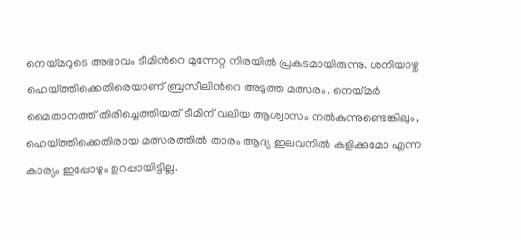നെയ്മറുടെ അഭാവം ടീമിന്‍റെ മുന്നേറ്റ നിരയിൽ പ്രകടമായിരുന്നു. ശനിയാഴ്ച ഹെയ്ത്തിക്കെതിരെയാണ് ബ്രസീലിന്‍റെ അടുത്ത മത്സരം. നെയ്മർ മൈതാനത്ത് തിരിച്ചെത്തിയത് ടീമിന് വലിയ ആശ്വാസം നൽകുന്നുണ്ടെങ്കിലും, ഹെയ്ത്തിക്കെതിരായ മത്സരത്തിൽ താരം ആദ്യ ഇലവനിൽ കളിക്കുമോ എന്ന കാര്യം ഇപ്പോഴും ഉറപ്പായിട്ടില്ല.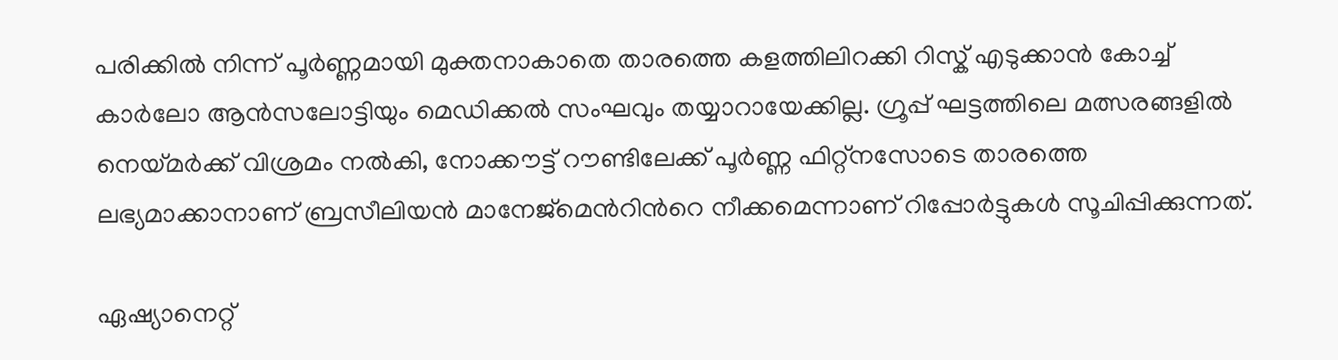പരിക്കിൽ നിന്ന് പൂർണ്ണമായി മുക്തനാകാതെ താരത്തെ കളത്തിലിറക്കി റിസ്ക് എടുക്കാൻ കോച്ച് കാർലോ ആൻസലോട്ടിയും മെഡിക്കൽ സംഘവും തയ്യാറായേക്കില്ല. ഗ്രൂപ്പ് ഘട്ടത്തിലെ മത്സരങ്ങളിൽ നെയ്മർക്ക് വിശ്രമം നല്‍കി, നോക്കൗട്ട് റൗണ്ടിലേക്ക് പൂർണ്ണ ഫിറ്റ്‌നസോടെ താരത്തെ ലഭ്യമാക്കാനാണ് ബ്രസീലിയൻ മാനേജ്‌മെന്‍റിന്‍റെ നീക്കമെന്നാണ് റിപ്പോർട്ടുകൾ സൂചിപ്പിക്കുന്നത്.

ഏഷ്യാനെറ്റ്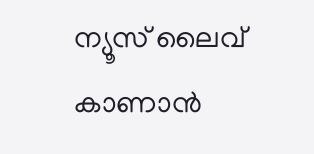ന്യൂസ് ലൈവ് കാണാന്‍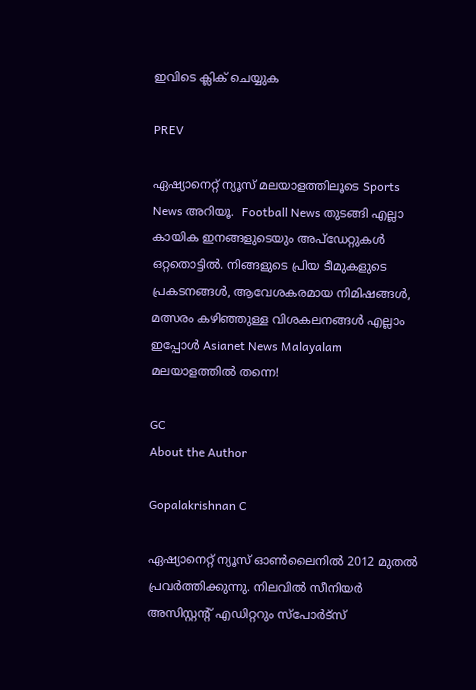ഇവിടെ ക്ലിക് ചെയ്യുക

PREV

ഏഷ്യാനെറ്റ് ന്യൂസ് മലയാളത്തിലൂടെ Sports News അറിയൂ.  Football News തുടങ്ങി എല്ലാ കായിക ഇനങ്ങളുടെയും അപ്‌ഡേറ്റുകൾ ഒറ്റതൊട്ടിൽ. നിങ്ങളുടെ പ്രിയ ടീമുകളുടെ പ്രകടനങ്ങൾ, ആവേശകരമായ നിമിഷങ്ങൾ, മത്സരം കഴിഞ്ഞുള്ള വിശകലനങ്ങൾ എല്ലാം ഇപ്പോൾ Asianet News Malayalam മലയാളത്തിൽ തന്നെ!

GC
About the Author

Gopalakrishnan C

ഏഷ്യാനെറ്റ് ന്യൂസ് ഓണ്‍ലൈനില്‍ 2012 മുതല്‍ പ്രവര്‍ത്തിക്കുന്നു. നിലവില്‍ സീനിയര്‍ അസിസ്റ്റന്‍റ് എഡിറ്ററും സ്പോർട്സ്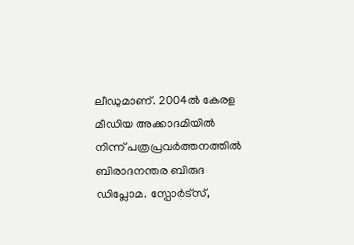ലീഡുമാണ്. 2004ൽ കേരള മീഡിയ അക്കാദമിയില്‍ നിന്ന് പത്രപ്രവര്‍ത്തനത്തില്‍ ബിരാദനന്തര ബിരുദ ഡിപ്ലോമ. സ്പോര്‍ട്സ്,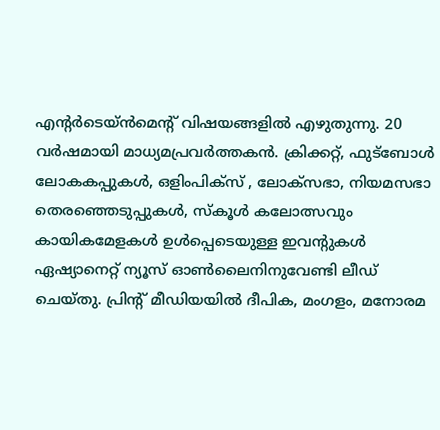എന്‍റര്‍ടെയ്ൻമെന്‍റ് വിഷയങ്ങളില്‍ എഴുതുന്നു. 20 വര്‍ഷമായി മാധ്യമപ്രവര്‍ത്തകൻ. ക്രിക്കറ്റ്, ഫുട്ബോള്‍ ലോകകപ്പുകൾ, ഒളിംപിക്സ് , ലോക്സഭാ, നിയമസഭാ തെരഞ്ഞെടുപ്പുകള്‍, സ്കൂള്‍ കലോത്സവും കായികമേളകള്‍ ഉള്‍പ്പെടെയുള്ള ഇവന്‍റുകള്‍ ഏഷ്യാനെറ്റ് ന്യൂസ് ഓണ്‍ലൈനിനുവേണ്ടി ലീഡ് ചെയ്തു. പ്രിന്‍റ് മീഡിയയില്‍ ദീപിക, മംഗളം, മനോരമ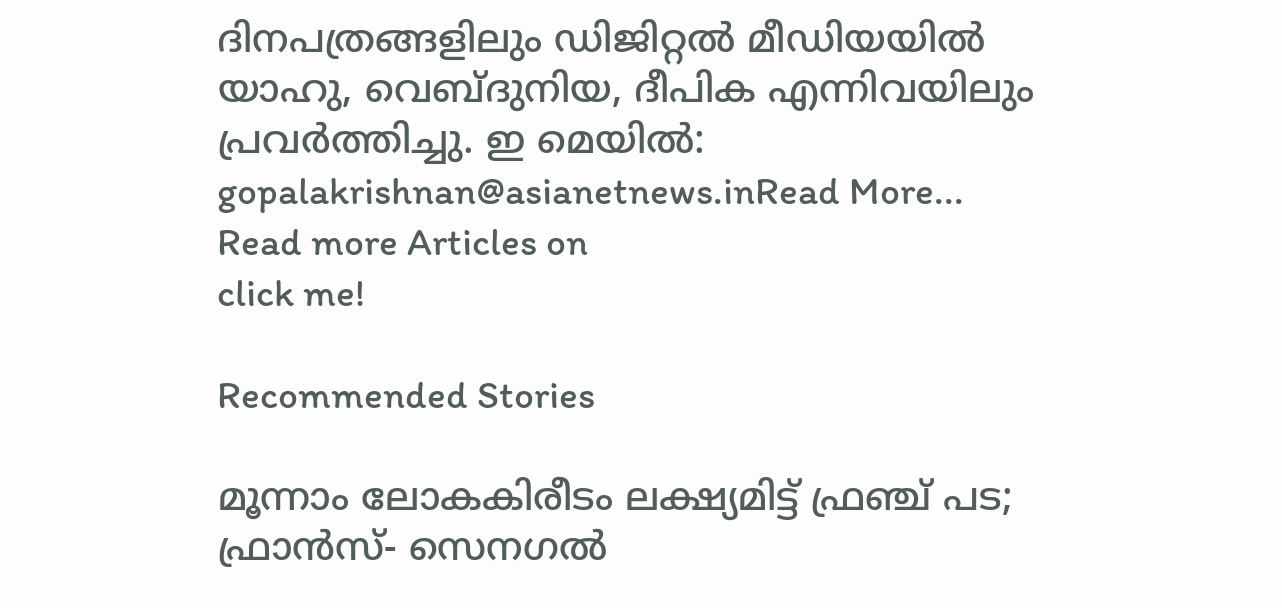ദിനപത്രങ്ങളിലും ഡിജിറ്റൽ മീഡിയയില്‍ യാഹു, വെബ്ദുനിയ, ദീപിക എന്നിവയിലും പ്രവര്‍ത്തിച്ചു. ഇ മെയില്‍: gopalakrishnan@asianetnews.inRead More...
Read more Articles on
click me!

Recommended Stories

മൂന്നാം ലോകകിരീടം ലക്ഷ്യമിട്ട് ഫ്രഞ്ച് പട; ഫ്രാൻസ്- സെനഗൽ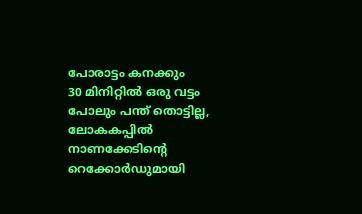പോരാട്ടം കനക്കും
30 മിനിറ്റിൽ ഒരു വട്ടം പോലും പന്ത് തൊട്ടില്ല, ലോകകപ്പിൽ നാണക്കേടിന്‍റെ റെക്കോർഡുമായി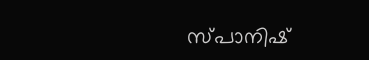സ്പാനിഷ്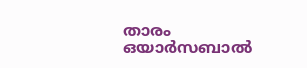താരം ഒയാർസബാൽ